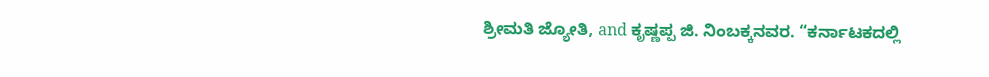ಶ್ರೀಮತಿ ಜ್ಯೋತಿ, and ಕೃಷ್ಣಪ್ಪ ಜಿ. ನಿಂಬಕ್ಕನವರ. “ಕರ್ನಾಟಕದಲ್ಲಿ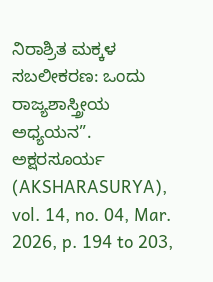ನಿರಾಶ್ರಿತ ಮಕ್ಕಳ ಸಬಲೀಕರಣ: ಒಂದು ರಾಜ್ಯಶಾಸ್ತ್ರೀಯ ಅಧ್ಯಯನ”. ಅಕ್ಷರಸೂರ್ಯ (AKSHARASURYA), vol. 14, no. 04, Mar. 2026, p. 194 to 203,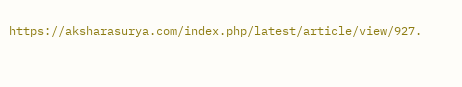https://aksharasurya.com/index.php/latest/article/view/927.